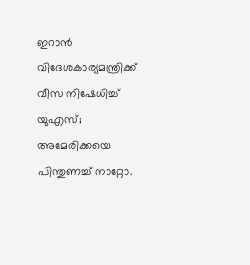ഇറാന്‍ വിദേശകാര്യമന്ത്രിക്ക് വീസ നിഷേധിച്ച് യുഎസ്; അമേരിക്കയെ പിന്തുണച്ച് നാറ്റോ.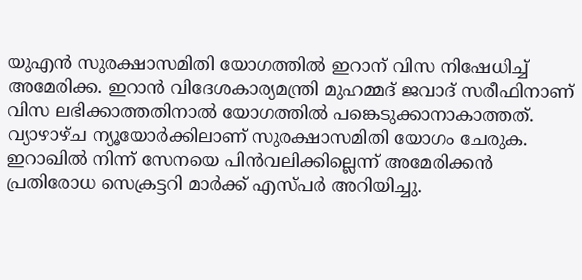യുഎന്‍ സുരക്ഷാസമിതി യോഗത്തില്‍ ഇറാന് വിസ നിഷേധിച്ച് അമേരിക്ക. ഇറാന്‍ വിദേശകാര്യമന്ത്രി മുഹമ്മദ് ജവാദ് സരീഫിനാണ് വിസ ലഭിക്കാത്തതിനാല്‍ യോഗത്തില്‍ പങ്കെടുക്കാനാകാത്തത്. വ്യാഴാഴ്ച ന്യൂയോര്‍ക്കിലാണ് സുരക്ഷാസമിതി യോഗം ചേരുക. ഇറാഖില്‍ നിന്ന് സേനയെ പിന്‍വലിക്കില്ലെന്ന് അമേരിക്കന്‍ പ്രതിരോധ സെക്രട്ടറി മാര്‍ക്ക് എസ്പര്‍ അറിയിച്ചു.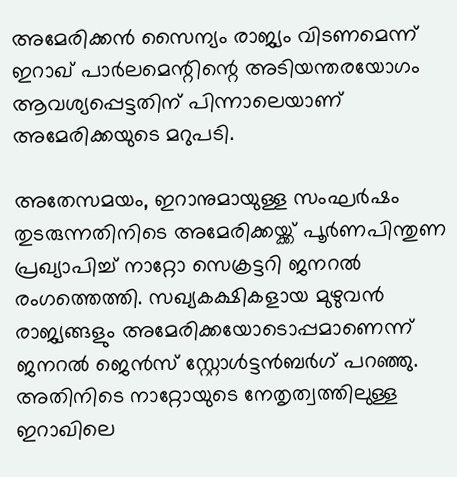അമേരിക്കന്‍ സൈന്യം രാജ്യം വിടണമെന്ന് ഇറാഖ് പാര്‍ലമെന്റിന്റെ അടിയന്തരയോഗം ആവശ്യപ്പെട്ടതിന് പിന്നാലെയാണ് അമേരിക്കയുടെ മറുപടി.

അതേസമയം, ഇറാനുമായുള്ള സംഘര്‍ഷം തുടരുന്നതിനിടെ അമേരിക്കയ്ക്ക് പൂര്‍ണപിന്തുണ പ്രഖ്യാപിച്ച് നാറ്റോ സെക്രട്ടറി ജനറല്‍ രംഗത്തെത്തി. സഖ്യകക്ഷികളായ മുഴുവന്‍ രാജ്യങ്ങളും അമേരിക്കയോടൊപ്പമാണെന്ന് ജനറല്‍ ജെന്‍സ് സ്റ്റോള്‍ട്ടന്‍ബര്‍ഗ് പറഞ്ഞു. അതിനിടെ നാറ്റോയുടെ നേതൃത്വത്തിലുള്ള ഇറാഖിലെ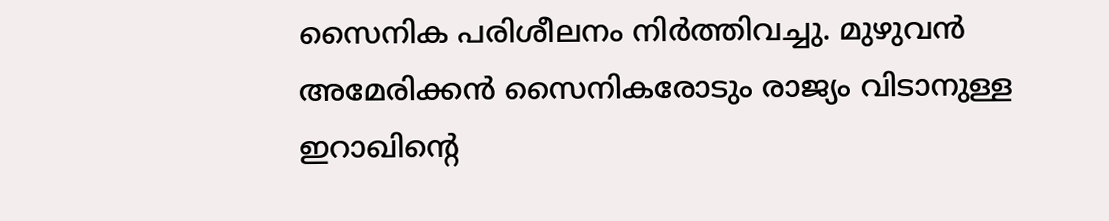സൈനിക പരിശീലനം നിര്‍ത്തിവച്ചു. മുഴുവന്‍ അമേരിക്കന്‍ സൈനികരോടും രാജ്യം വിടാനുള്ള ഇറാഖിന്‍റെ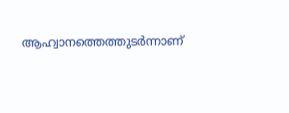ആഹ്വാനത്തെത്തുടര്‍ന്നാണ്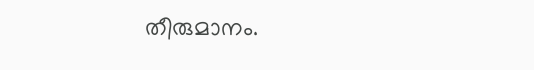തീരുമാനം.